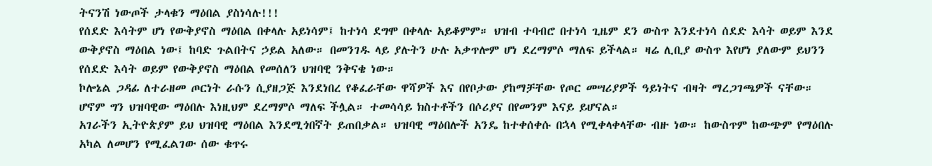ትናንሽ ነውጦች ታላቁን ማዕበል ያስነሳሉ!!!
የሰደድ እሳትም ሆነ የውቅያኖስ ማዕበል በቀላሉ አይነሳም፤ ከተነሳ ደግሞ በቀላሉ አይቆምም። ህዝብ ተባብሮ በተነሳ ጊዜም ደን ውስጥ እንደተነሳ ሰደድ እሳት ወይም እንደ ውቅያኖስ ማዕበል ነው፤ ከባድ ጉልበትና ኃይል አለው። በመንገዱ ላይ ያሉትን ሁሉ አቃጥሎም ሆነ ደረማምሶ ማለፍ ይችላል። ዛሬ ሊቢያ ውስጥ እየሆነ ያለውም ይህንን የሰደድ እሳት ወይም የውቅያኖስ ማዕበል የመሰለን ህዝባዊ ንቅናቄ ነው።
ኮሎኔል ጋዳፊ ለተራዘመ ጦርነት ራሱን ሲያዘጋጅ እንደነበረ የቆፈራቸው ዋሻዎች እና በየቦታው ያከማቻቸው የጦር መሣሪያዎች ዓይነትና ብዛት ማረጋገጫዎች ናቸው። ሆኖም ግን ህዝባዊው ማዕበሉ እነዚህም ደረማምሶ ማለፍ ችሏል። ተመሳሳይ ክስተቶችን በሶሪያና በየመንም እናይ ይሆናል።
አገራችን ኢትዮጵያም ይህ ህዝባዊ ማዕበል እንደሚጎበኛት ይጠበቃል። ህዝባዊ ማዕበሎች አንዴ ከተቀሰቀሱ በኋላ የሚቀላቀላቸው ብዙ ነው። ከውስጥም ከውጭም የማዕበሉ አካል ለመሆን የሚፈልገው ሰው ቁጥሩ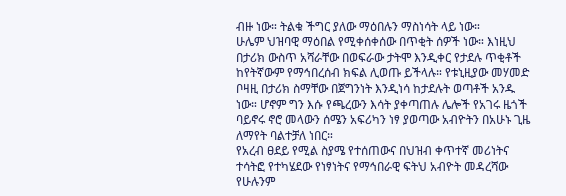ብዙ ነው። ትልቁ ችግር ያለው ማዕበሉን ማስነሳት ላይ ነው።
ሁሌም ህዝባዊ ማዕበል የሚቀሰቀሰው በጥቂት ሰዎች ነው። እነዚህ በታሪክ ውስጥ አሻራቸው በወፍራው ታትሞ እንዲቀር የታደሉ ጥቂቶች ከየትኛውም የማኅበረሰብ ክፍል ሊወጡ ይችላሉ። የቱኒዚያው መሃመድ ቦዛዚ በታሪክ ስማቸው በጀግንነት እንዲነሳ ከታደሉት ወጣቶች አንዱ ነው። ሆኖም ግን እሱ የጫረውን እሳት ያቀጣጠሉ ሌሎች የአገሩ ዜጎች ባይኖሩ ኖሮ መላውን ሰሜን አፍሪካን ነፃ ያወጣው አብዮትን በአሁኑ ጊዜ ለማየት ባልተቻለ ነበር።
የአረብ ፀደይ የሚል ስያሜ የተሰጠውና በህዝብ ቀጥተኛ መሪነትና ተሳትፎ የተካሄደው የነፃነትና የማኅበራዊ ፍትህ አብዮት መዳረሻው የሁሉንም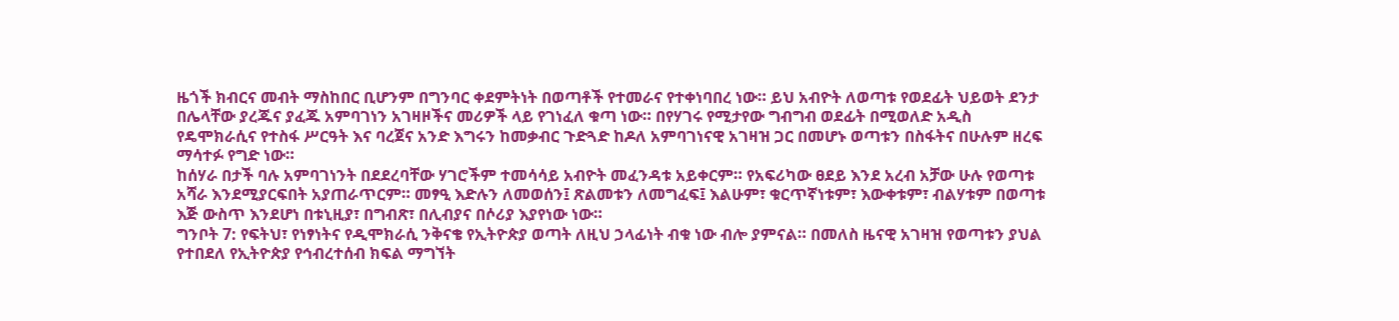ዜጎች ክብርና መብት ማስከበር ቢሆንም በግንባር ቀደምትነት በወጣቶች የተመራና የተቀነባበረ ነው። ይህ አብዮት ለወጣቱ የወደፊት ህይወት ደንታ በሌላቸው ያረጁና ያፈጁ አምባገነን አገዛዞችና መሪዎች ላይ የገነፈለ ቁጣ ነው። በየሃገሩ የሚታየው ግብግብ ወደፊት በሚወለድ አዲስ የዴሞክራሲና የተስፋ ሥርዓት እና ባረጀና አንድ እግሩን ከመቃብር ጉድጓድ ከዶለ አምባገነናዊ አገዛዝ ጋር በመሆኑ ወጣቱን በስፋትና በሁሉም ዘረፍ ማሳተፉ የግድ ነው።
ከሰሃራ በታች ባሉ አምባገነንት በደደረባቸው ሃገሮችም ተመሳሳይ አብዮት መፈንዳቱ አይቀርም። የአፍሪካው ፀደይ እንደ አረብ አቻው ሁሉ የወጣቱ አሻራ እንደሚያርፍበት አያጠራጥርም። መፃዒ እድሉን ለመወሰን፤ ጽልመቱን ለመግፈፍ፤ እልሁም፣ ቁርጥኛነቱም፣ እውቀቱም፣ ብልሃቱም በወጣቱ እጅ ውስጥ እንደሆነ በቱኒዚያ፣ በግብጽ፣ በሊብያና በሶሪያ እያየነው ነው።
ግንቦት 7: የፍትህ፣ የነፃነትና የዲሞክራሲ ንቅናቄ የኢትዮጵያ ወጣት ለዚህ ኃላፊነት ብቁ ነው ብሎ ያምናል። በመለስ ዜናዊ አገዛዝ የወጣቱን ያህል የተበደለ የኢትዮጵያ የኅብረተሰብ ክፍል ማግኘት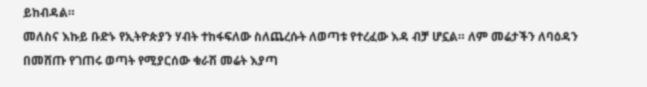ይከብዳል።
መለስና እኩይ ቡድኑ የኢትዮጵያን ሃብት ተከፋፍለው ስለጨረሱት ለወጣቱ የተረፈው እዳ ብቻ ሆኗል። ለም መሬታችን ለባዕዳን በመሸጡ የገጠሩ ወጣት የሚያርሰው ቁራሽ መሬት እያጣ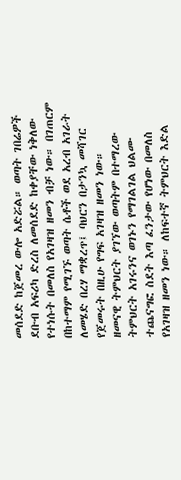መሰደድ ከጀመረ ውሎ አድሯል። ወጣት ገበሬዎች ደቡብ አፍሪካ ድረስ ለመሰደድ ከቀያቸው ነቅለው የተነሱት በመለስ የአገዛዝ ዘመን ብቻ ነው። በገጠርም በከተማም የሚገኙ ወጣት ሴቶች ወደ አረብ አገራት ለመሄድ በረሃ ማቋረጥ፤ ባህርን በታንኳ መሻገር የጀመሩት በዚሁ የግፍ አገዛዝ ዘመን ነው።
ዘመናዊ ትምህርት ያገኘው ወጣትም በተማረው ትምህርት አገሩንና ወገኑን የማገልገል ህልሙ ተጨናግፎ ስደት እጣ ፈንታው የሆነው በመለስ የአገዛዝ ዘመን ነው። ለከፍተኛ ትምህርት እድል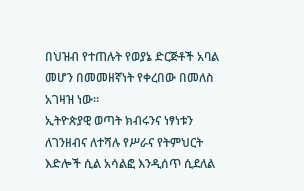በህዝብ የተጠሉት የወያኔ ድርጅቶች አባል መሆን በመመዘኛነት የቀረበው በመለስ አገዛዝ ነው።
ኢትዮጵያዊ ወጣት ክብሩንና ነፃነቱን ለገንዘብና ለተሻሉ የሥራና የትምህርት እድሎች ሲል አሳልፎ እንዲሰጥ ሲደለል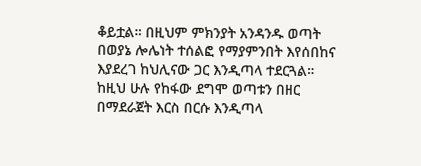ቆይቷል። በዚህም ምክንያት አንዳንዱ ወጣት በወያኔ ሎሌነት ተሰልፎ የማያምንበት እየሰበከና እያደረገ ከህሊናው ጋር እንዲጣላ ተደርጓል።
ከዚህ ሁሉ የከፋው ደግሞ ወጣቱን በዘር በማደራጀት እርስ በርሱ እንዲጣላ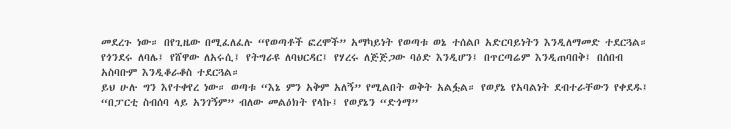መደረጉ ነው። በየጊዜው በሚፈለፈሉ “የወጣቶች ፎረሞች” አማካይነት የወጣቱ ወኔ ተሰልቦ አድርባይነትን እንዲለማመድ ተደርጓል። የጎንደሩ ለባሌ፤ የሸዋው ለአሩሲ፤ የትግራዩ ለባህርዳር፤ የሃረሩ ለጅጅጋው ባዕድ እንዲሆን፤ በጥርጣሬም እንዲጠባበቅ፤ በሰበብ አስባቡም እንዲቆራቆስ ተደርጓል።
ይህ ሁሉ ግን እየተቀየረ ነው። ወጣቱ “እኔ ምን አቅም አለኝ” የሚልበት ወቅት አልፏል። የወያኔ የአባልነት ደብተራቸውን የቀደዱ፤ “በፓርቲ ስብሰባ ላይ አንገኝም” ብለው መልዕክት የላኩ፤ የወያኔን “ድጎማ”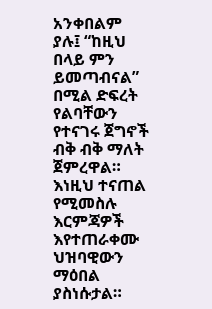አንቀበልም ያሉ፤ “ከዚህ በላይ ምን ይመጣብናል” በሚል ድፍረት የልባቸውን የተናገሩ ጀግኖች ብቅ ብቅ ማለት ጀምረዋል። እነዚህ ተናጠል የሚመስሉ እርምጃዎች እየተጠራቀሙ ህዝባዊውን ማዕበል ያስነሱታል።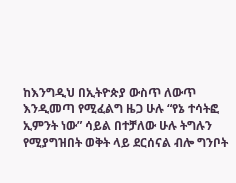ከእንግዲህ በኢትዮጵያ ውስጥ ለውጥ እንዲመጣ የሚፈልግ ዜጋ ሁሉ “የኔ ተሳትፎ ኢምንት ነው” ሳይል በተቻለው ሁሉ ትግሉን የሚያግዝበት ወቅት ላይ ደርሰናል ብሎ ግንቦት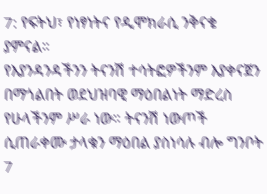7: የፍትህ፣ የነፃነትና የዲሞክራሲ ንቅናቄ ያምናል።
የእያንዳንዳችንን ትናንሽ ተሳትፎዎችንም እያቀናጀን በማጎልበት ወደህዝባዊ ማዕበልነት ማድረስ የሁላችንም ሥራ ነው። ትናንሽ ነውጦች ሲጠራቀሙ ታላቁን ማዕበል ያስነሳሉ ብሎ ግንቦት 7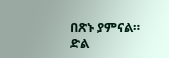በጽኑ ያምናል።
ድል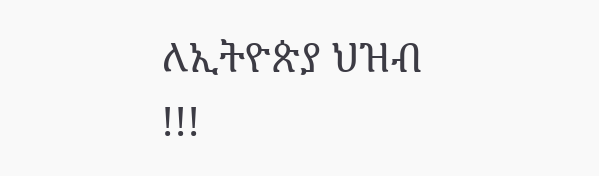ለኢትዮጵያ ህዝብ !!!